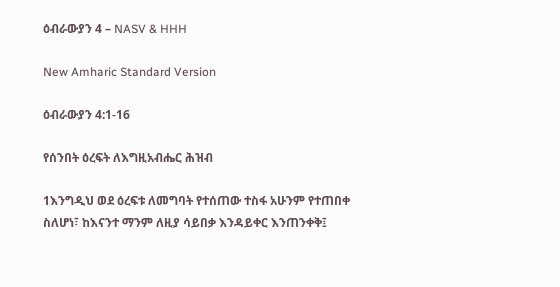ዕብራውያን 4 – NASV & HHH

New Amharic Standard Version

ዕብራውያን 4:1-16

የሰንበት ዕረፍት ለእግዚአብሔር ሕዝብ

1እንግዲህ ወደ ዕረፍቱ ለመግባት የተሰጠው ተስፋ አሁንም የተጠበቀ ስለሆነ፣ ከእናንተ ማንም ለዚያ ሳይበቃ እንዳይቀር እንጠንቀቅ፤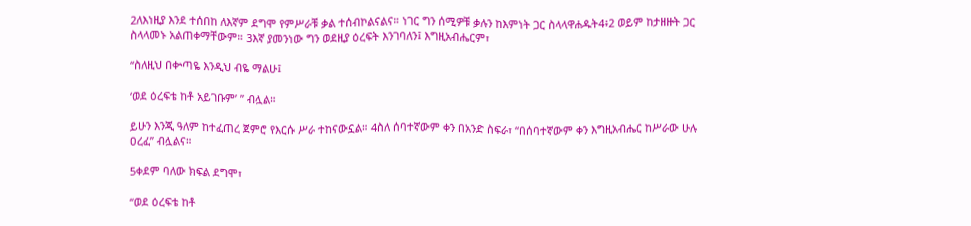2ለእነዚያ እንደ ተሰበከ ለእኛም ደግሞ የምሥራቹ ቃል ተሰብኮልናልና። ነገር ግን ሰሚዎቹ ቃሉን ከእምነት ጋር ስላላዋሐዱት4፥2 ወይም ከታዘዙት ጋር ስላላመኑ አልጠቀማቸውም። 3እኛ ያመንነው ግን ወደዚያ ዕረፍት እንገባለን፤ እግዚአብሔርም፣

“ስለዚህ በቍጣዬ እንዲህ ብዬ ማልሁ፤

‘ወደ ዕረፍቴ ከቶ አይገቡም’ ” ብሏል።

ይሁን እንጂ ዓለም ከተፈጠረ ጀምሮ የእርሱ ሥራ ተከናውኗል። 4ስለ ሰባተኛውም ቀን በአንድ ስፍራ፣ “በሰባተኛውም ቀን እግዚአብሔር ከሥራው ሁሉ ዐረፈ” ብሏልና።

5ቀደም ባለው ክፍል ደግሞ፣

“ወደ ዕረፍቴ ከቶ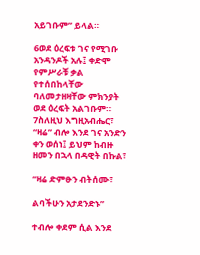አይገቡም” ይላል።

6ወደ ዕረፍቱ ገና የሚገቡ አንዳንዶች አሉ፤ ቀድሞ የምሥራቹ ቃል የተሰበከላቸው ባለመታዘዛቸው ምክንያት ወደ ዕረፍት አልገቡም። 7ስለዚህ እግዚአብሔር፣ “ዛሬ” ብሎ እንደ ገና አንድን ቀን ወሰነ፤ ይህም ከብዙ ዘመን በኋላ በዳዊት በኩል፣

“ዛሬ ድምፁን ብትሰሙ፣

ልባችሁን አታደንድኑ”

ተብሎ ቀደም ሲል እንደ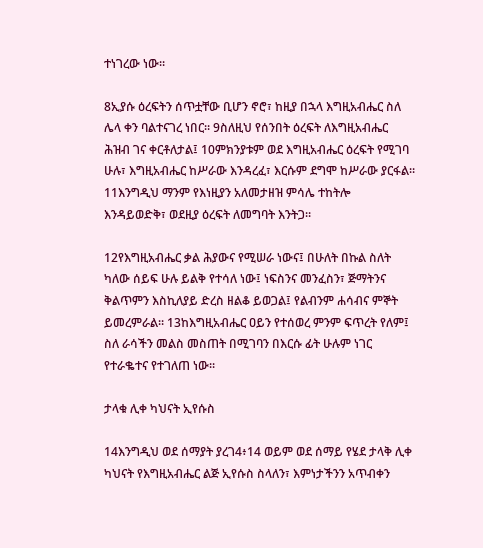ተነገረው ነው።

8ኢያሱ ዕረፍትን ሰጥቷቸው ቢሆን ኖሮ፣ ከዚያ በኋላ እግዚአብሔር ስለ ሌላ ቀን ባልተናገረ ነበር። 9ስለዚህ የሰንበት ዕረፍት ለእግዚአብሔር ሕዝብ ገና ቀርቶለታል፤ 10ምክንያቱም ወደ እግዚአብሔር ዕረፍት የሚገባ ሁሉ፣ እግዚአብሔር ከሥራው እንዳረፈ፣ እርሱም ደግሞ ከሥራው ያርፋል። 11እንግዲህ ማንም የእነዚያን አለመታዘዝ ምሳሌ ተከትሎ እንዳይወድቅ፣ ወደዚያ ዕረፍት ለመግባት እንትጋ።

12የእግዚአብሔር ቃል ሕያውና የሚሠራ ነውና፤ በሁለት በኩል ስለት ካለው ሰይፍ ሁሉ ይልቅ የተሳለ ነው፤ ነፍስንና መንፈስን፣ ጅማትንና ቅልጥምን እስኪለያይ ድረስ ዘልቆ ይወጋል፤ የልብንም ሐሳብና ምኞት ይመረምራል። 13ከእግዚአብሔር ዐይን የተሰወረ ምንም ፍጥረት የለም፤ ስለ ራሳችን መልስ መስጠት በሚገባን በእርሱ ፊት ሁሉም ነገር የተራቈተና የተገለጠ ነው።

ታላቁ ሊቀ ካህናት ኢየሱስ

14እንግዲህ ወደ ሰማያት ያረገ4፥14 ወይም ወደ ሰማይ የሄደ ታላቅ ሊቀ ካህናት የእግዚአብሔር ልጅ ኢየሱስ ስላለን፣ እምነታችንን አጥብቀን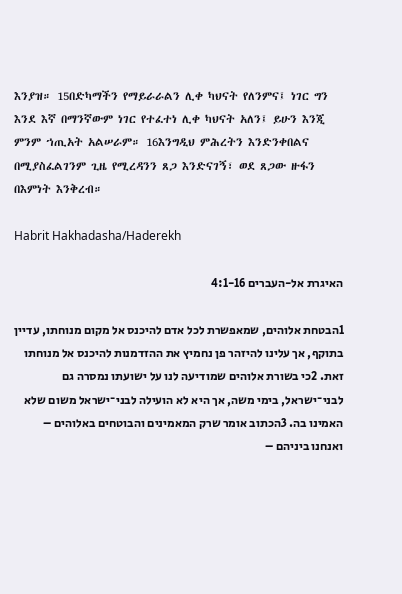እንያዝ። 15በድካማችን የማይራራልን ሊቀ ካህናት የለንምና፤ ነገር ግን እንደ እኛ በማንኛውም ነገር የተፈተነ ሊቀ ካህናት አለን፤ ይሁን እንጂ ምንም ኀጢአት አልሠራም። 16እንግዲህ ምሕረትን እንድንቀበልና በሚያስፈልገንም ጊዜ የሚረዳንን ጸጋ እንድናገኝ፣ ወደ ጸጋው ዙፋን በእምነት እንቅረብ።

Habrit Hakhadasha/Haderekh

האיגרת אל-העברים 4:1-16

1הבטחת אלוהים, שמאפשרת לכל אדם להיכנס אל מקום מנוחתו, עדיין בתוקף, אך עלינו להיזהר פן נחמיץ את ההזדמנות להיכנס אל מנוחתו זאת. 2כי בשורת אלוהים שמודיעה לנו על ישועתו נמסרה גם לבני־ישראל, בימי משה, אך היא לא הועילה לבני־ישראל משום שלא האמינו בה. 3הכתוב אומר שרק המאמינים והבוטחים באלוהים – ואנחנו ביניהם –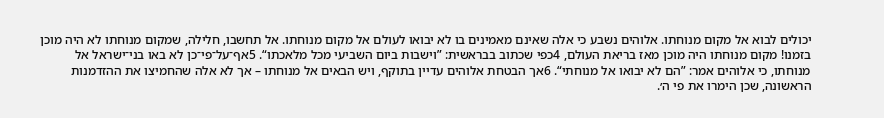יכולים לבוא אל מקום מנוחתו. אלוהים נשבע כי אלה שאינם מאמינים בו לא יבואו לעולם אל מקום מנוחתו. אל תחשבו, חלילה, שמקום מנוחתו לא היה מוכן בזמנו! מקום מנוחתו היה מוכן מאז בריאת העולם, 4כפי שכתוב בבראשית: ”וישבות ביום השביעי מכל מלאכתו“. 5אף־על־פי־כן לא באו בני־ישראל אל מנוחתו, כי אלוהים אמר: ”הם לא יבואו אל מנוחתי“. 6אך הבטחת אלוהים עדיין בתוקף, ויש הבאים אל מנוחתו – אך לא אלה שהחמיצו את ההזדמנות הראשונה, שכן הימרו את פי ה׳.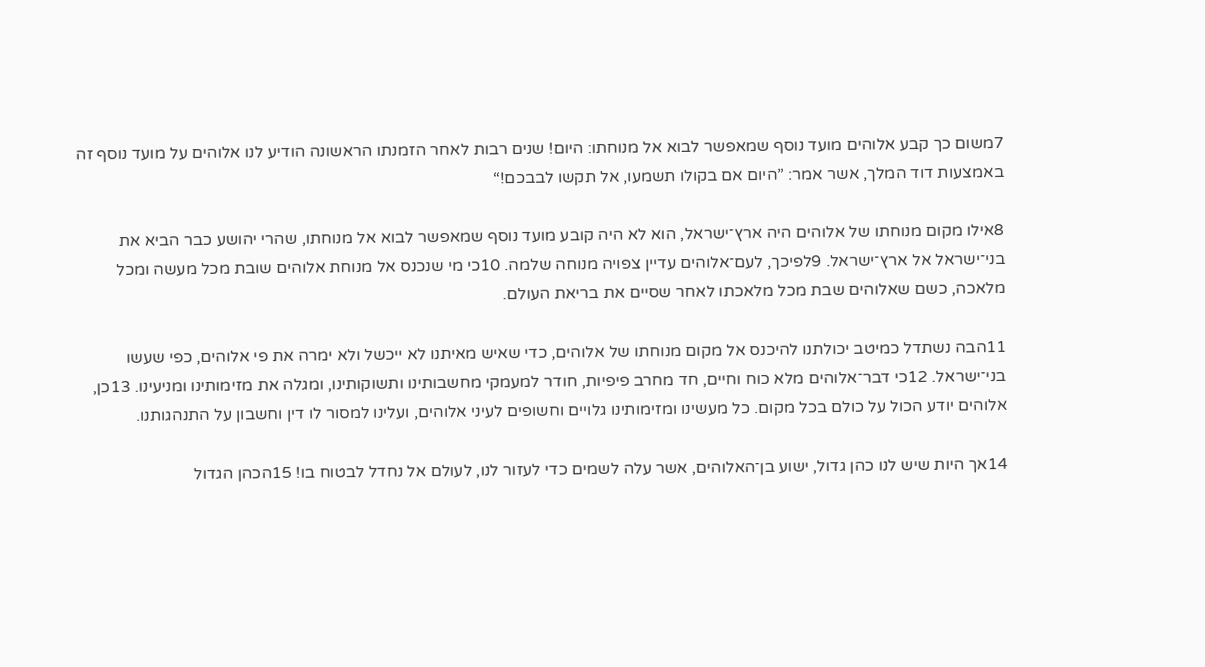7משום כך קבע אלוהים מועד נוסף שמאפשר לבוא אל מנוחתו: היום! שנים רבות לאחר הזמנתו הראשונה הודיע לנו אלוהים על מועד נוסף זה באמצעות דוד המלך, אשר אמר: ”היום אם בקולו תשמעו, אל תקשו לבבכם!“

8אילו מקום מנוחתו של אלוהים היה ארץ־ישראל, הוא לא היה קובע מועד נוסף שמאפשר לבוא אל מנוחתו, שהרי יהושע כבר הביא את בני־ישראל אל ארץ־ישראל. 9לפיכך, לעם־אלוהים עדיין צפויה מנוחה שלמה. 10כי מי שנכנס אל מנוחת אלוהים שובת מכל מעשה ומכל מלאכה, כשם שאלוהים שבת מכל מלאכתו לאחר שסיים את בריאת העולם.

11הבה נשתדל כמיטב יכולתנו להיכנס אל מקום מנוחתו של אלוהים, כדי שאיש מאיתנו לא ייכשל ולא ימרה את פי אלוהים, כפי שעשו בני־ישראל. 12כי דבר־אלוהים מלא כוח וחיים, חד מחרב פיפיות, חודר למעמקי מחשבותינו ותשוקותינו, ומגלה את מזימותינו ומניעינו. 13כן, אלוהים יודע הכול על כולם בכל מקום. כל מעשינו ומזימותינו גלויים וחשופים לעיני אלוהים, ועלינו למסור לו דין וחשבון על התנהגותנו.

14אך היות שיש לנו כהן גדול, ישוע בן־האלוהים, אשר עלה לשמים כדי לעזור לנו, לעולם אל נחדל לבטוח בו! 15הכהן הגדול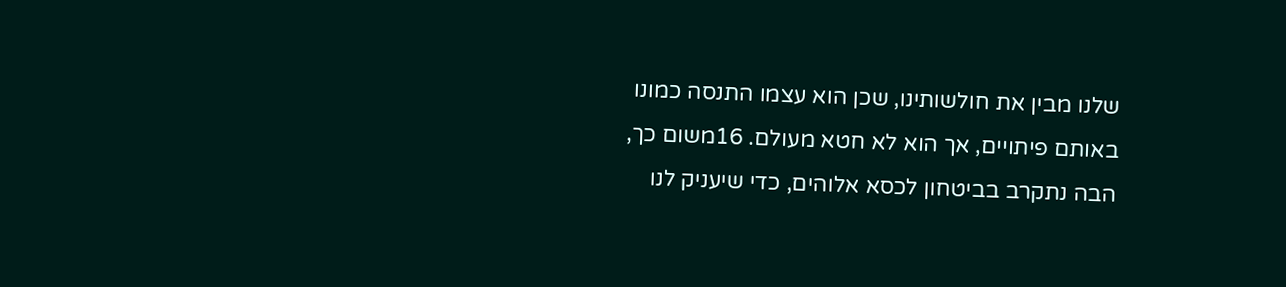שלנו מבין את חולשותינו, שכן הוא עצמו התנסה כמונו באותם פיתויים, אך הוא לא חטא מעולם. 16משום כך, הבה נתקרב בביטחון לכסא אלוהים, כדי שיעניק לנו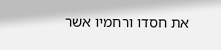את חסדו ורחמיו אשר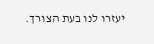יעזרו לנו בעת הצורך.